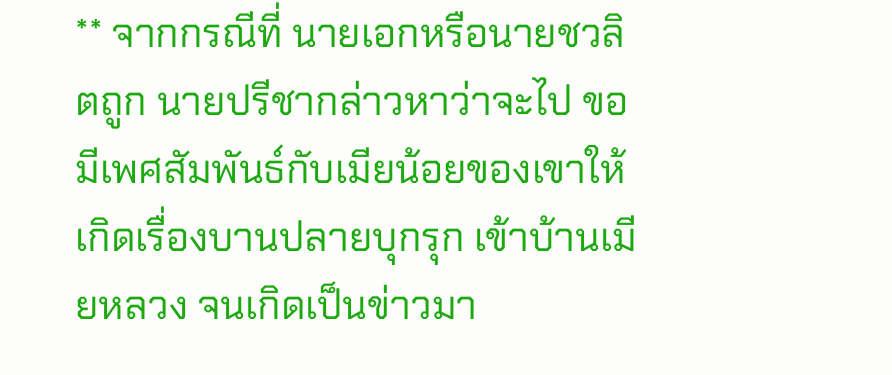** จากกรณีที่ นายเอกหรือนายชวลิตถูก นายปรีชากล่าวหาว่าจะไป ขอมีเพศสัมพันธ์กับเมียน้อยของเขาให้เกิดเรื่องบานปลายบุกรุก เข้าบ้านเมียหลวง จนเกิดเป็นข่าวมา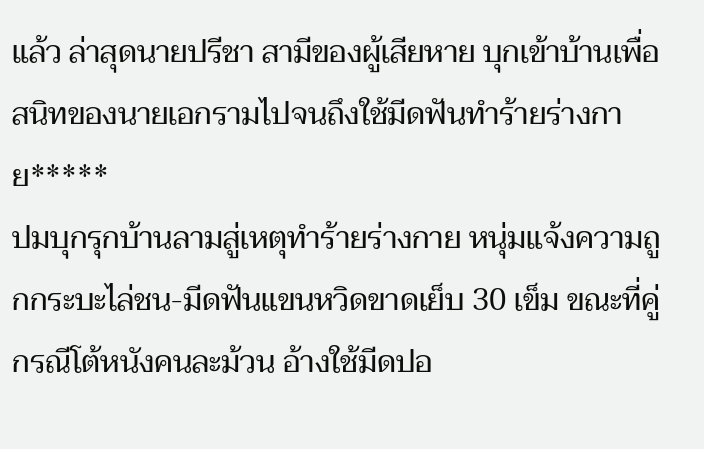แล้ว ล่าสุดนายปรีชา สามีของผู้เสียหาย บุกเข้าบ้านเพื่อสนิทของนายเอกรามไปจนถึงใช้มีดฟันทำร้ายร่างกาย*****
ปมบุกรุกบ้านลามสู่เหตุทำร้ายร่างกาย หนุ่มแจ้งความถูกกระบะไล่ชน-มีดฟันแขนหวิดขาดเย็บ 30 เข็ม ขณะที่คู่กรณีโต้หนังคนละม้วน อ้างใช้มีดปอ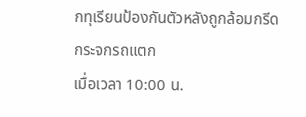กทุเรียนป้องกันตัวหลังถูกล้อมกรีดกระจกรถแตก
เมื่อเวลา 10:00 น.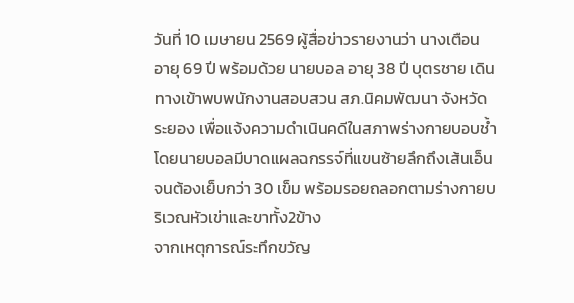วันที่ 10 เมษายน 2569 ผู้สื่อข่าวรายงานว่า นางเตือน อายุ 69 ปี พร้อมด้วย นายบอล อายุ 38 ปี บุตรชาย เดินทางเข้าพบพนักงานสอบสวน สภ.นิคมพัฒนา จังหวัดระยอง เพื่อแจ้งความดำเนินคดีในสภาพร่างกายบอบช้ำ โดยนายบอลมีบาดแผลฉกรรจ์ที่แขนซ้ายลึกถึงเส้นเอ็นจนต้องเย็บกว่า 30 เข็ม พร้อมรอยถลอกตามร่างกายบริเวณหัวเข่าและขาทั้ง2ข้าง
จากเหตุการณ์ระทึกขวัญ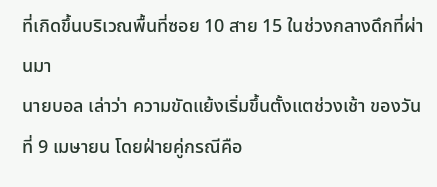ที่เกิดขึ้นบริเวณพื้นที่ซอย 10 สาย 15 ในช่วงกลางดึกที่ผ่านมา
นายบอล เล่าว่า ความขัดแย้งเริ่มขึ้นตั้งแตช่วงเช้า ของวันที่ 9 เมษายน โดยฝ่ายคู่กรณีคือ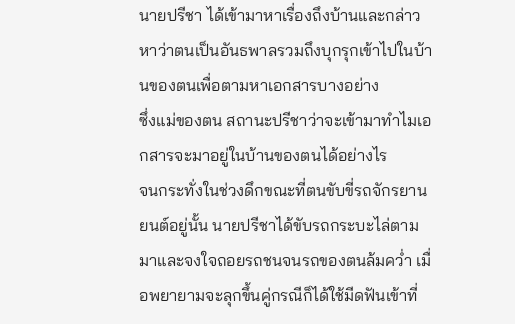นายปรีชา ได้เข้ามาหาเรื่องถึงบ้านและกล่าวหาว่าตนเป็นอันธพาลรวมถึงบุกรุกเข้าไปในบ้านของตนเพื่อตามหาเอกสารบางอย่าง
ซึ่งแม่ของตน สถานะปรีชาว่าจะเข้ามาทำไมเอกสารจะมาอยู่ในบ้านของตนได้อย่างไร
จนกระทั่งในช่วงดึกขณะที่ตนขับขี่รถจักรยานยนต์อยู่นั้น นายปรีชาได้ขับรถกระบะไล่ตามมาและจงใจถอยรถชนจนรถของตนล้มคว่ำ เมื่อพยายามจะลุกขึ้นคู่กรณีก็ได้ใช้มีดฟันเข้าที่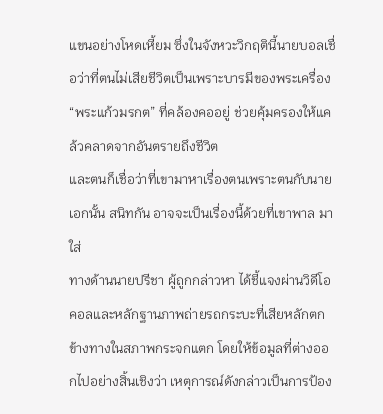แขนอย่างโหดเหี้ยม ซึ่งในจังหวะวิกฤตินี้นายบอลเชื่อว่าที่ตนไม่เสียชีวิตเป็นเพราะบารมีของพระเครื่อง “พระแก้วมรกต” ที่คล้องคออยู่ ช่วยคุ้มครองให้แคล้วคลาดจากอันตรายถึงชีวิต
และตนก็เชื่อว่าที่เขามาหาเรื่องตนเพราะตนกับนายเอกนั้น สนิทกัน อาจจะเป็นเรื่องนี้ด้วยที่เขาพาล มาใส่
ทางด้านนายปรีชา ผู้ถูกกล่าวหา ได้ชี้แจงผ่านวิดีโอคอลและหลักฐานภาพถ่ายรถกระบะที่เสียหลักตกข้างทางในสภาพกระจกแตก โดยให้ข้อมูลที่ต่างออกไปอย่างสิ้นเชิงว่า เหตุการณ์ดังกล่าวเป็นการป้อง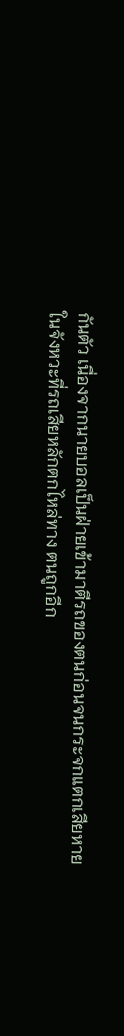กันตัว เนื่องจากนายบอลเป็นฝ่ายเข้ามาตีรถของตนก่อนจนกระจกแตกเสียหาย ในจังหวะที่รถเสียหลักตกไหล่ทาง ตนถูกอีก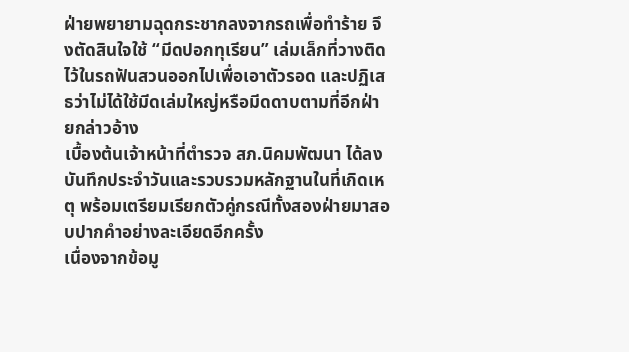ฝ่ายพยายามฉุดกระชากลงจากรถเพื่อทำร้าย จึงตัดสินใจใช้ “มีดปอกทุเรียน” เล่มเล็กที่วางติดไว้ในรถฟันสวนออกไปเพื่อเอาตัวรอด และปฏิเสธว่าไม่ได้ใช้มีดเล่มใหญ่หรือมีดดาบตามที่อีกฝ่ายกล่าวอ้าง
เบื้องต้นเจ้าหน้าที่ตำรวจ สภ.นิคมพัฒนา ได้ลงบันทึกประจำวันและรวบรวมหลักฐานในที่เกิดเหตุ พร้อมเตรียมเรียกตัวคู่กรณีทั้งสองฝ่ายมาสอบปากคำอย่างละเอียดอีกครั้ง
เนื่องจากข้อมู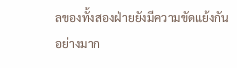ลของทั้งสองฝ่ายยังมีความขัดแย้งกันอย่างมาก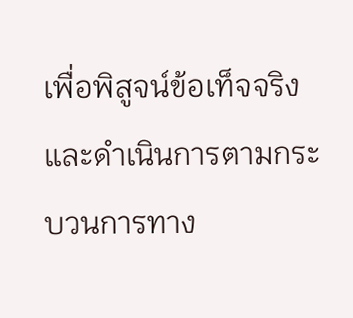เพื่อพิสูจน์ข้อเท็จจริงและดำเนินการตามกระบวนการทาง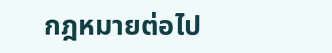กฎหมายต่อไป